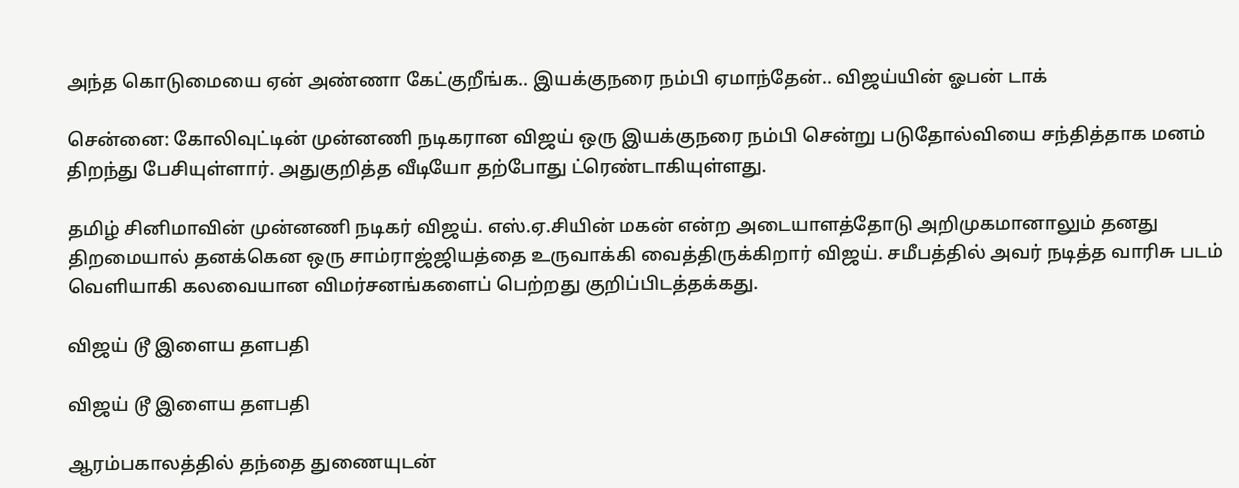அந்த கொடுமையை ஏன் அண்ணா கேட்குறீங்க.. இயக்குநரை நம்பி ஏமாந்தேன்.. விஜய்யின் ஓபன் டாக்

சென்னை: கோலிவுட்டின் முன்னணி நடிகரான விஜய் ஒரு இயக்குநரை நம்பி சென்று படுதோல்வியை சந்தித்தாக மனம் திறந்து பேசியுள்ளார். அதுகுறித்த வீடியோ தற்போது ட்ரெண்டாகியுள்ளது.

தமிழ் சினிமாவின் முன்னணி நடிகர் விஜய். எஸ்.ஏ.சியின் மகன் என்ற அடையாளத்தோடு அறிமுகமானாலும் தனது திறமையால் தனக்கென ஒரு சாம்ராஜ்ஜியத்தை உருவாக்கி வைத்திருக்கிறார் விஜய். சமீபத்தில் அவர் நடித்த வாரிசு படம் வெளியாகி கலவையான விமர்சனங்களைப் பெற்றது குறிப்பிடத்தக்கது.

விஜய் டூ இளைய தளபதி

விஜய் டூ இளைய தளபதி

ஆரம்பகாலத்தில் தந்தை துணையுடன்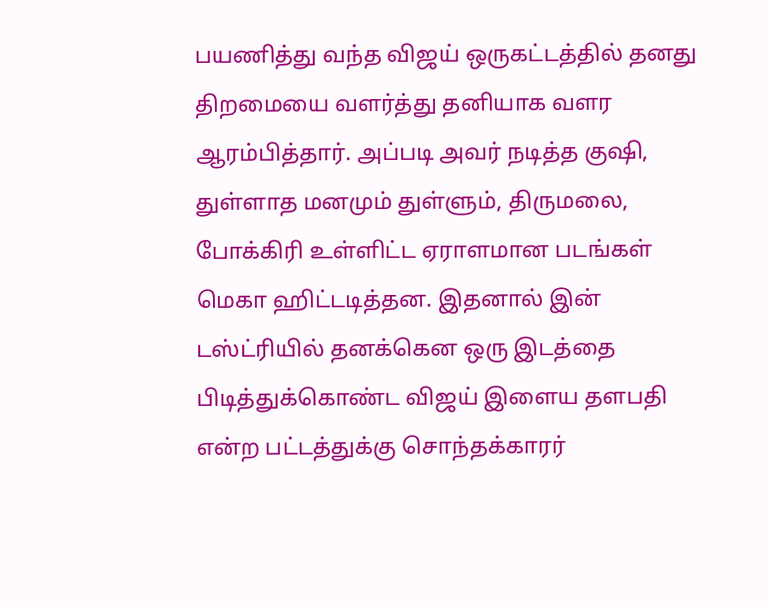பயணித்து வந்த விஜய் ஒருகட்டத்தில் தனது திறமையை வளர்த்து தனியாக வளர ஆரம்பித்தார். அப்படி அவர் நடித்த குஷி, துள்ளாத மனமும் துள்ளும், திருமலை, போக்கிரி உள்ளிட்ட ஏராளமான படங்கள் மெகா ஹிட்டடித்தன. இதனால் இன் டஸ்ட்ரியில் தனக்கென ஒரு இடத்தை பிடித்துக்கொண்ட விஜய் இளைய தளபதி என்ற பட்டத்துக்கு சொந்தக்காரர்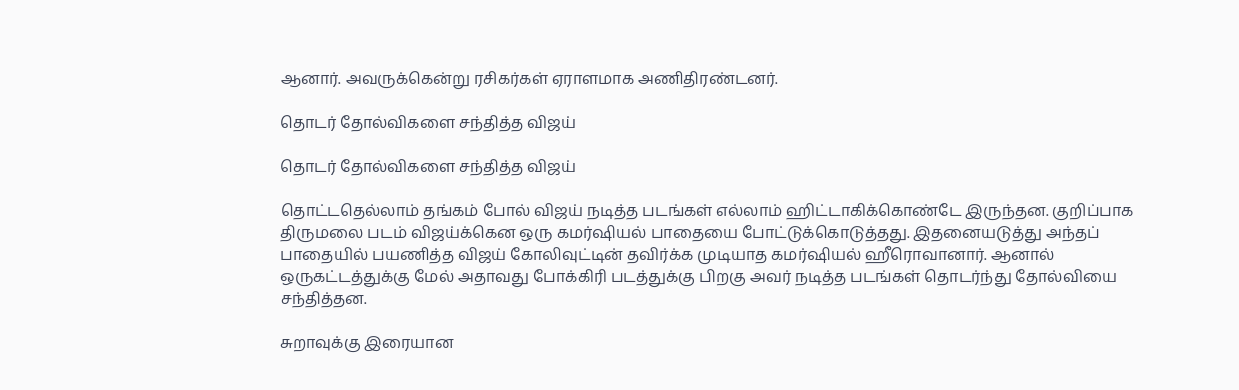ஆனார். அவருக்கென்று ரசிகர்கள் ஏராளமாக அணிதிரண்டனர்.

தொடர் தோல்விகளை சந்தித்த விஜய்

தொடர் தோல்விகளை சந்தித்த விஜய்

தொட்டதெல்லாம் தங்கம் போல் விஜய் நடித்த படங்கள் எல்லாம் ஹிட்டாகிக்கொண்டே இருந்தன. குறிப்பாக திருமலை படம் விஜய்க்கென ஒரு கமர்ஷியல் பாதையை போட்டுக்கொடுத்தது. இதனையடுத்து அந்தப் பாதையில் பயணித்த விஜய் கோலிவுட்டின் தவிர்க்க முடியாத கமர்ஷியல் ஹீரொவானார். ஆனால் ஒருகட்டத்துக்கு மேல் அதாவது போக்கிரி படத்துக்கு பிறகு அவர் நடித்த படங்கள் தொடர்ந்து தோல்வியை சந்தித்தன.

சுறாவுக்கு இரையான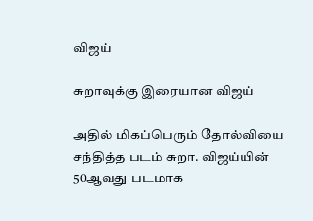விஜய்

சுறாவுக்கு இரையான விஜய்

அதில் மிகப்பெரும் தோல்வியை சந்தித்த படம் சுறா. விஜய்யின் 50ஆவது படமாக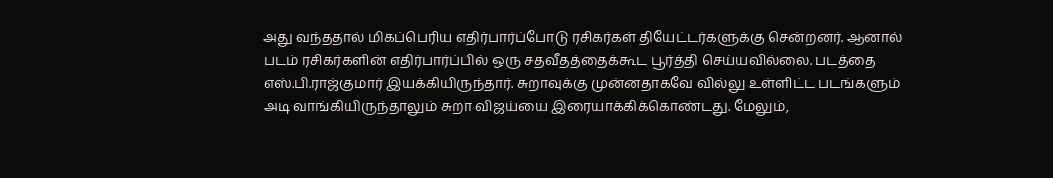அது வந்ததால் மிகப்பெரிய எதிர்பார்ப்போடு ரசிகர்கள் தியேட்டர்களுக்கு சென்றனர். ஆனால் படம் ரசிகர்களின் எதிர்பார்ப்பில் ஒரு சதவீதத்தைக்கூட பூர்த்தி செய்யவில்லை. படத்தை எஸ்.பி.ராஜ்குமார் இயக்கியிருந்தார். சுறாவுக்கு முன்னதாகவே வில்லு உள்ளிட்ட படங்களும் அடி வாங்கியிருந்தாலும் சுறா விஜய்யை இரையாக்கிக்கொண்டது. மேலும்,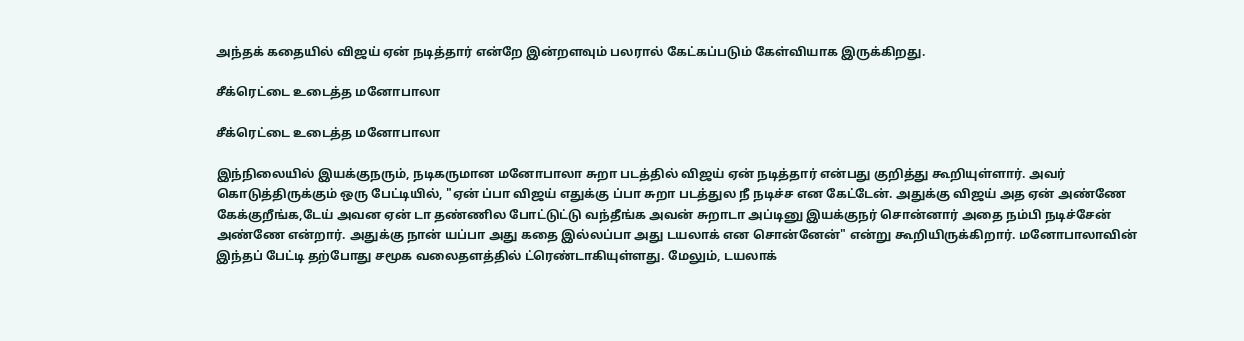அந்தக் கதையில் விஜய் ஏன் நடித்தார் என்றே இன்றளவும் பலரால் கேட்கப்படும் கேள்வியாக இருக்கிறது.

சீக்ரெட்டை உடைத்த மனோபாலா

சீக்ரெட்டை உடைத்த மனோபாலா

இந்நிலையில் இயக்குநரும், நடிகருமான மனோபாலா சுறா படத்தில் விஜய் ஏன் நடித்தார் என்பது குறித்து கூறியுள்ளார். அவர் கொடுத்திருக்கும் ஒரு பேட்டியில், "ஏன் ப்பா விஜய் எதுக்கு ப்பா சுறா படத்துல நீ நடிச்ச என கேட்டேன். அதுக்கு விஜய் அத ஏன் அண்ணே கேக்குறீங்க,டேய் அவன ஏன் டா தண்ணில போட்டுட்டு வந்தீங்க அவன் சுறாடா அப்டினு இயக்குநர் சொன்னார் அதை நம்பி நடிச்சேன் அண்ணே என்றார். அதுக்கு நான் யப்பா அது கதை இல்லப்பா அது டயலாக் என சொன்னேன்" என்று கூறியிருக்கிறார். மனோபாலாவின் இந்தப் பேட்டி தற்போது சமூக வலைதளத்தில் ட்ரெண்டாகியுள்ளது. மேலும், டயலாக்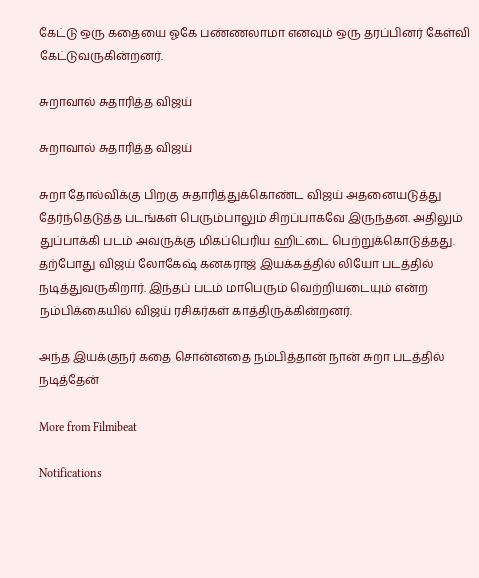கேட்டு ஒரு கதையை ஓகே பண்ணலாமா எனவும் ஒரு தரப்பினர் கேள்வி கேட்டுவருகின்றனர்.

சுறாவால் சுதாரித்த விஜய்

சுறாவால் சுதாரித்த விஜய்

சுறா தோல்விக்கு பிறகு சுதாரித்துக்கொண்ட விஜய் அதனையடுத்து தேர்ந்தெடுத்த படங்கள் பெரும்பாலும் சிறப்பாகவே இருந்தன. அதிலும் துப்பாக்கி படம் அவருக்கு மிகப்பெரிய ஹிட்டை பெற்றுக்கொடுத்தது. தற்போது விஜய் லோகேஷ் கனகராஜ் இயக்கத்தில் லியோ படத்தில் நடித்துவருகிறார். இந்தப் படம் மாபெரும் வெற்றியடையும் என்ற நம்பிக்கையில் விஜய் ரசிகர்கள் காத்திருக்கின்றனர்.

அந்த இயக்குநர் கதை சொன்னதை நம்பித்தான் நான் சுறா படத்தில் நடித்தேன்

More from Filmibeat

Notifications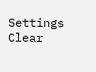Settings
Clear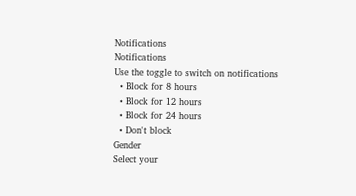Notifications
Notifications
Use the toggle to switch on notifications
  • Block for 8 hours
  • Block for 12 hours
  • Block for 24 hours
  • Don't block
Gender
Select your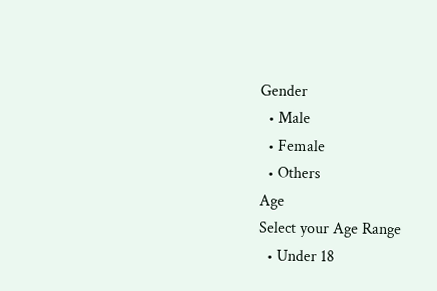Gender
  • Male
  • Female
  • Others
Age
Select your Age Range
  • Under 18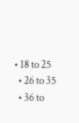• 18 to 25
  • 26 to 35
  • 36 to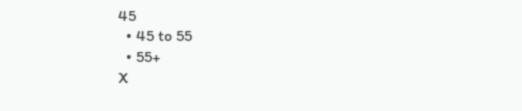45
  • 45 to 55
  • 55+
X